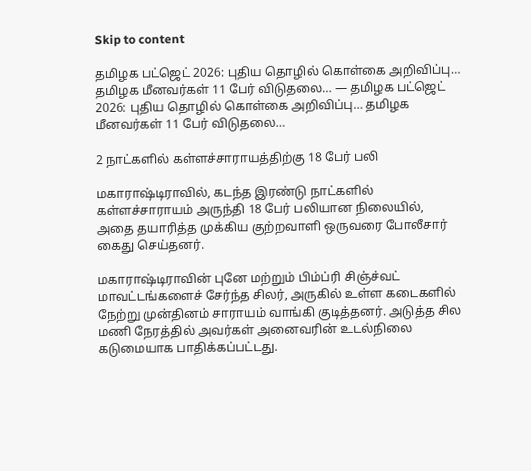Skip to content

தமிழக பட்ஜெட் 2026: புதிய தொழில் கொள்கை அறிவிப்பு… தமிழக மீனவர்கள் 11 பேர் விடுதலை… — தமிழக பட்ஜெட் 2026: புதிய தொழில் கொள்கை அறிவிப்பு… தமிழக மீனவர்கள் 11 பேர் விடுதலை…

2 நாட்களில் கள்ளச்சாராயத்திற்கு 18 பேர் பலி

மகாராஷ்டிராவில், கடந்த இரண்டு நாட்களில் கள்ளச்சாராயம் அருந்தி 18 பேர் பலியான நிலையில், அதை தயாரித்த முக்கிய குற்றவாளி ஒருவரை போலீசார் கைது செய்தனர்.

மகாராஷ்டிராவின் புனே மற்றும் பிம்ப்ரி சிஞ்ச்வட் மாவட்டங்களைச் சேர்ந்த சிலர், அருகில் உள்ள கடைகளில் நேற்று முன்தினம் சாராயம் வாங்கி குடித்தனர். அடுத்த சில மணி நேரத்தில் அவர்கள் அனைவரின் உடல்நிலை கடுமையாக பாதிக்கப்பட்டது.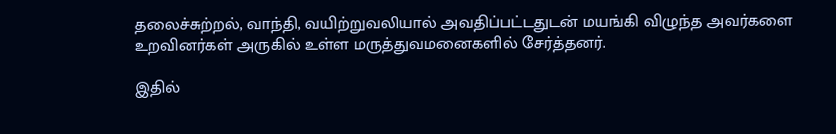தலைச்சுற்றல், வாந்தி, வயிற்றுவலியால் அவதிப்பட்டதுடன் மயங்கி விழுந்த அவர்களை உறவினர்கள் அருகில் உள்ள மருத்துவமனைகளில் சேர்த்தனர்.

இதில்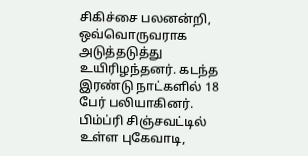சிகிச்சை பலனன்றி, ஒவ்வொருவராக அடுத்தடுத்து உயிரிழந்தனர். கடந்த இரண்டு நாட்களில் 18 பேர் பலியாகினர். பிம்ப்ரி சிஞ்சவட்டில் உள்ள புகேவாடி,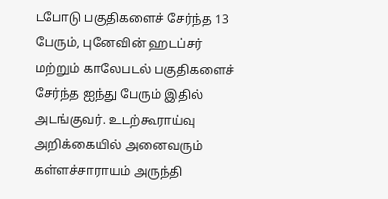டபோடு பகுதிகளைச் சேர்ந்த 13 பேரும், புனேவின் ஹடப்சர் மற்றும் காலேபடல் பகுதிகளைச் சேர்ந்த ஐந்து பேரும் இதில் அடங்குவர். உடற்கூராய்வு அறிக்கையில் அனைவரும் கள்ளச்சாராயம் அருந்தி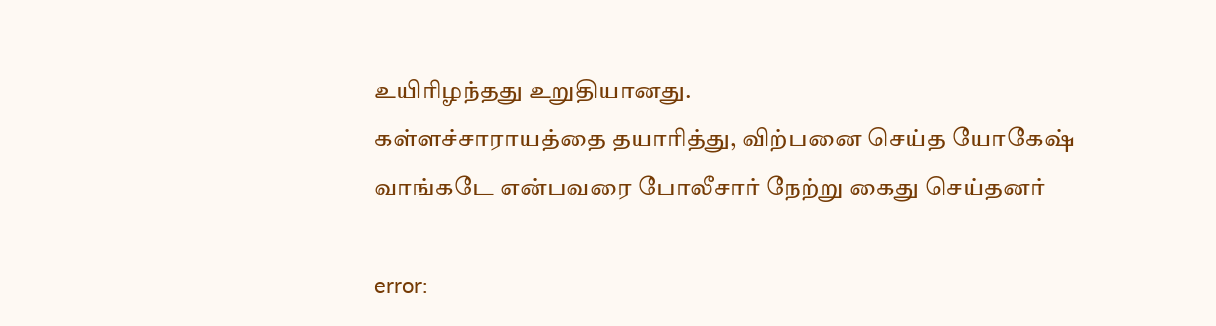உயிரிழந்தது உறுதியானது.
கள்ளச்சாராயத்தை தயாரித்து, விற்பனை செய்த யோகேஷ் வாங்கடே என்பவரை போலீசார் நேற்று கைது செய்தனர்

error: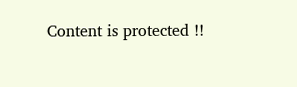Content is protected !!